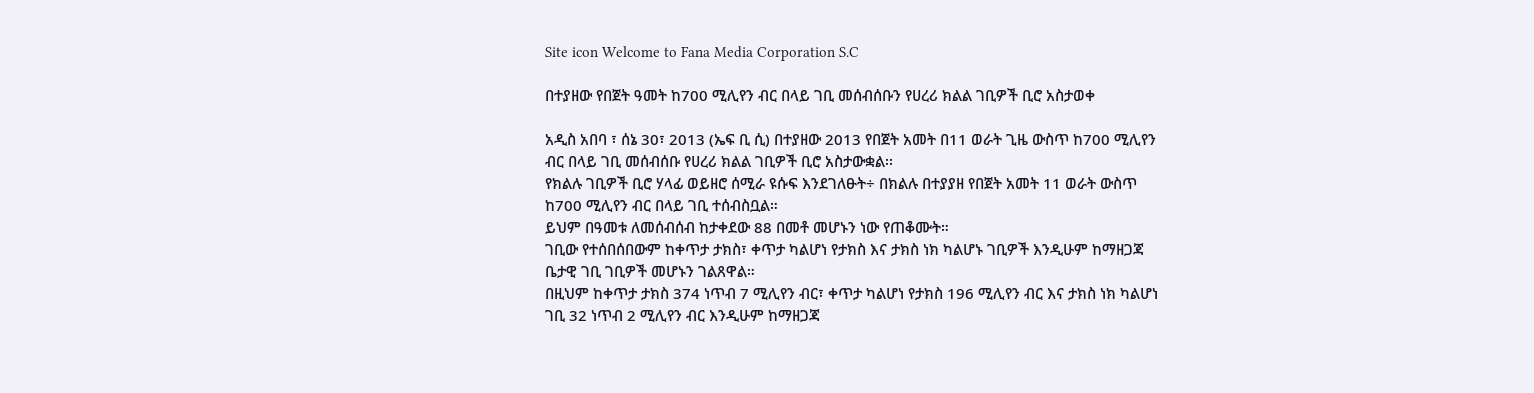Site icon Welcome to Fana Media Corporation S.C

በተያዘው የበጀት ዓመት ከ700 ሚሊየን ብር በላይ ገቢ መሰብሰቡን የሀረሪ ክልል ገቢዎች ቢሮ አስታወቀ

አዲስ አበባ ፣ ሰኔ 30፣ 2013 (ኤፍ ቢ ሲ) በተያዘው 2013 የበጀት አመት በ11 ወራት ጊዜ ውስጥ ከ700 ሚሊየን ብር በላይ ገቢ መሰብሰቡ የሀረሪ ክልል ገቢዎች ቢሮ አስታውቋል፡፡
የክልሉ ገቢዎች ቢሮ ሃላፊ ወይዘሮ ሰሚራ ዩሱፍ እንደገለፁት÷ በክልሉ በተያያዘ የበጀት አመት 11 ወራት ውስጥ ከ700 ሚሊየን ብር በላይ ገቢ ተሰብስቧል።
ይህም በዓመቱ ለመሰብሰብ ከታቀደው 88 በመቶ መሆኑን ነው የጠቆሙት።
ገቢው የተሰበሰበውም ከቀጥታ ታክስ፣ ቀጥታ ካልሆነ የታክስ እና ታክስ ነክ ካልሆኑ ገቢዎች እንዲሁም ከማዘጋጃ ቤታዊ ገቢ ገቢዎች መሆኑን ገልጸዋል።
በዚህም ከቀጥታ ታክስ 374 ነጥብ 7 ሚሊየን ብር፣ ቀጥታ ካልሆነ የታክስ 196 ሚሊየን ብር እና ታክስ ነክ ካልሆነ ገቢ 32 ነጥብ 2 ሚሊየን ብር እንዲሁም ከማዘጋጃ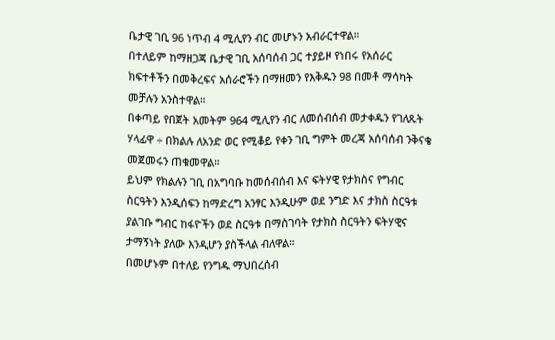ቤታዊ ገቢ 96 ነጥብ 4 ሚሊየን ብር መሆኑን አብራርተዋል።
በተለይም ከማዘጋጃ ቤታዊ ገቢ አሰባሰብ ጋር ተያይዞ የነበሩ የአሰራር ክፍተቶችን በመቅረፍና አሰራሮችን በማዘመን የእቅዱን 98 በመቶ ማሳካት መቻሉን አንስተዋል።
በቀጣይ የበጀት አመትም 964 ሚሊየን ብር ለመሰብሰብ መታቀዱን የገለጹት ሃላፊዋ ÷ በክልሉ ለአንድ ወር የሚቆይ የቀን ገቢ ግምት መረጃ አሰባሰብ ንቅናቄ መጀመሩን ጠቁመዋል።
ይህም የክልሉን ገቢ በአግባቡ ከመሰብሰብ እና ፍትሃዊ የታክስና የግብር ስርዓትን እንዲሰፍን ከማድረግ አንፃር እንዲሁም ወደ ንግድ እና ታክስ ስርዓቱ ያልገቡ ግብር ከፋዮችን ወደ ስርዓቱ በማስገባት የታክስ ስርዓትን ፍትሃዊና ታማኝነት ያለው እንዲሆን ያስችላል ብለዋል።
በመሆኑም በተለይ የንግዱ ማህበረሰብ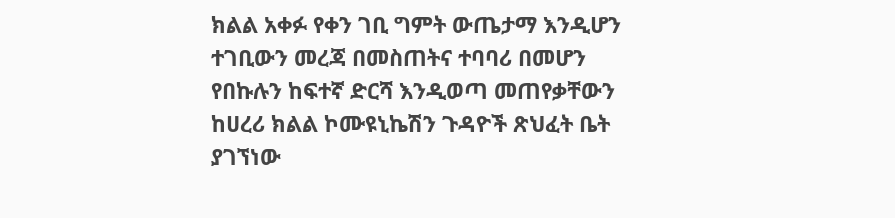ክልል አቀፉ የቀን ገቢ ግምት ውጤታማ እንዲሆን ተገቢውን መረጃ በመስጠትና ተባባሪ በመሆን የበኩሉን ከፍተኛ ድርሻ እንዲወጣ መጠየቃቸውን ከሀረሪ ክልል ኮሙዩኒኬሽን ጉዳዮች ጽህፈት ቤት ያገኘነው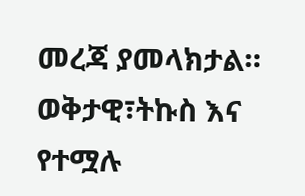መረጃ ያመላክታል።
ወቅታዊ፣ትኩስ እና የተሟሉ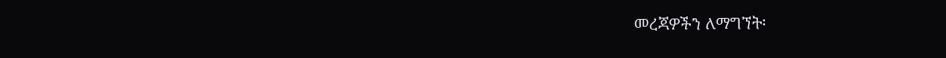መረጃዎችን ለማግኘት፡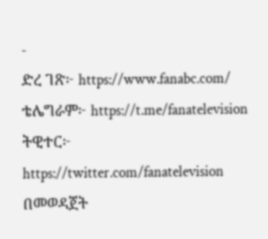-
ድረ ገጽ፦ https://www.fanabc.com/
ቴሌግራም፦ https://t.me/fanatelevision
ትዊተር፦ https://twitter.com/fanatelevision በመወዳጀት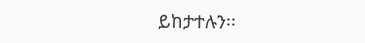ይከታተሉን፡፡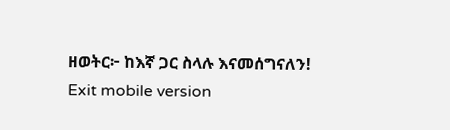ዘወትር፦ ከእኛ ጋር ስላሉ እናመሰግናለን!
Exit mobile version